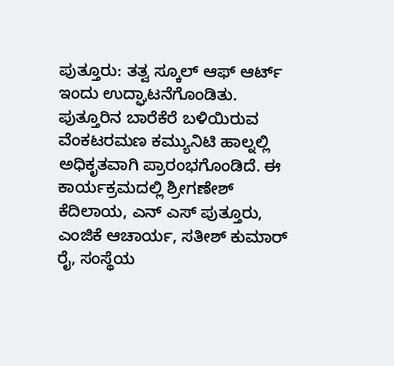ಪುತ್ತೂರು: ತತ್ವ ಸ್ಕೂಲ್ ಆಫ್ ಆರ್ಟ್ ಇಂದು ಉದ್ಘಾಟನೆಗೊಂಡಿತು. ಪುತ್ತೂರಿನ ಬಾರೆಕೆರೆ ಬಳಿಯಿರುವ ವೆಂಕಟರಮಣ ಕಮ್ಯುನಿಟಿ ಹಾಲ್ನಲ್ಲಿ ಅಧಿಕೃತವಾಗಿ ಪ್ರಾರಂಭಗೊಂಡಿದೆ. ಈ ಕಾರ್ಯಕ್ರಮದಲ್ಲಿ ಶ್ರೀಗಣೇಶ್ ಕೆದಿಲಾಯ, ಎನ್ ಎಸ್ ಪುತ್ತೂರು, ಎಂಜಿಕೆ ಆಚಾರ್ಯ, ಸತೀಶ್ ಕುಮಾರ್ ರೈ, ಸಂಸ್ಥೆಯ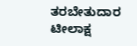ತರಬೇತುದಾರ ಟೀಲಾಕ್ಷ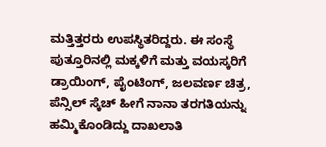ಮತ್ತಿತ್ತರರು ಉಪಸ್ಥಿತರಿದ್ದರು. ಈ ಸಂಸ್ಥೆ ಪುತ್ತೂರಿನಲ್ಲಿ ಮಕ್ಕಳಿಗೆ ಮತ್ತು ವಯಸ್ಕರಿಗೆ ಡ್ರಾಯಿಂಗ್, ಪೈಂಟಿಂಗ್, ಜಲವರ್ಣ ಚಿತ್ರ, ಪೆನ್ಸಿಲ್ ಸ್ಕೆಚ್ ಹೀಗೆ ನಾನಾ ತರಗತಿಯನ್ನು ಹಮ್ಮಿಕೊಂಡಿದ್ದು ದಾಖಲಾತಿ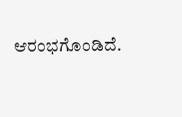ಆರಂಭಗೊಂಡಿದೆ.